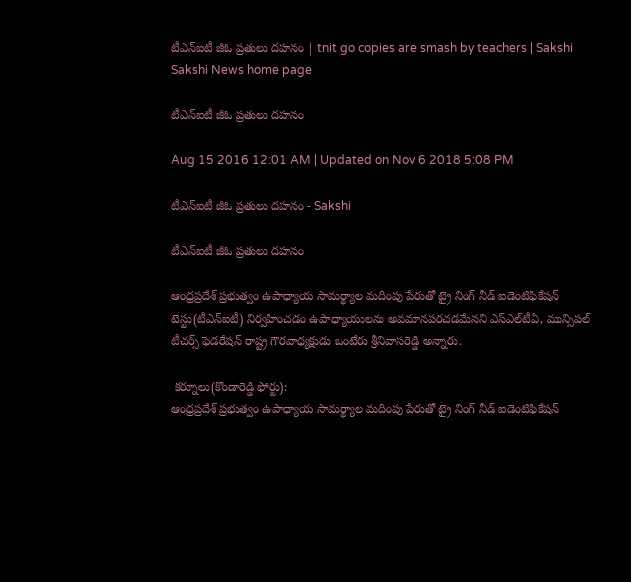టీఎన్‌ఐటీ జీఓ ప్రతులు దహనం | tnit go copies are smash by teachers | Sakshi
Sakshi News home page

టీఎన్‌ఐటీ జీఓ ప్రతులు దహనం

Aug 15 2016 12:01 AM | Updated on Nov 6 2018 5:08 PM

టీఎన్‌ఐటీ జీఓ ప్రతులు దహనం - Sakshi

టీఎన్‌ఐటీ జీఓ ప్రతులు దహనం

ఆంధ్రప్రదేశ్‌ ప్రభుత్వం ఉపాధ్యాయ సామర్థ్యాల మదింపు పేరుతో ట్రై నింగ్‌ నీడ్‌ ఐడెంటిఫికేషన్‌ టెస్టు(టీఎన్‌ఐటీ) నిర్వహించడం ఉపాధ్యాయులను అవమానపరచడమేనని ఎస్‌ఎల్‌టీఏ, మున్సిపల్‌ టీచర్స్‌ ఫెడరేషన్‌ రాష్ట్ర గౌరవాధ్యక్షుడు ఒంటేరు శ్రీనివాసరెడ్డి అన్నారు.

 కర్నూలు(కొండారెడ్డి ఫోర్టు):
ఆంధ్రప్రదేశ్‌ ప్రభుత్వం ఉపాధ్యాయ సామర్థ్యాల మదింపు పేరుతో ట్రై నింగ్‌ నీడ్‌ ఐడెంటిఫికేషన్‌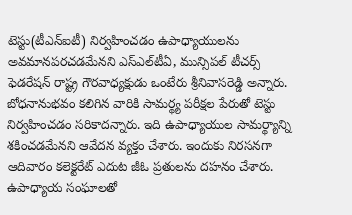టెస్టు(టీఎన్‌ఐటీ) నిర్వహించడం ఉపాధ్యాయులను అవమానపరచడమేనని ఎస్‌ఎల్‌టీఏ, మున్సిపల్‌ టీచర్స్‌ ఫెడరేషన్‌ రాష్ట్ర గౌరవాధ్యక్షుడు ఒంటేరు శ్రీనివాసరెడ్డి అన్నారు. బోధనానుభవం కలిగిన వారికి సామర్థ్య పరీక్షల పేరుతో టెస్టు నిర్వహించడం సరికాదన్నారు. ఇది ఉపాధ్యాయుల సామర్థ్యాన్ని శకించడమేనని ఆవేదన వ్యక్తం చేశారు. ఇందుకు నిరసనగా ఆదివారం కలెక్టరేట్‌ ఎదుట జీఓ ప్రతులను దహనం చేశారు.  ఉపాధ్యాయ సంఘాలతో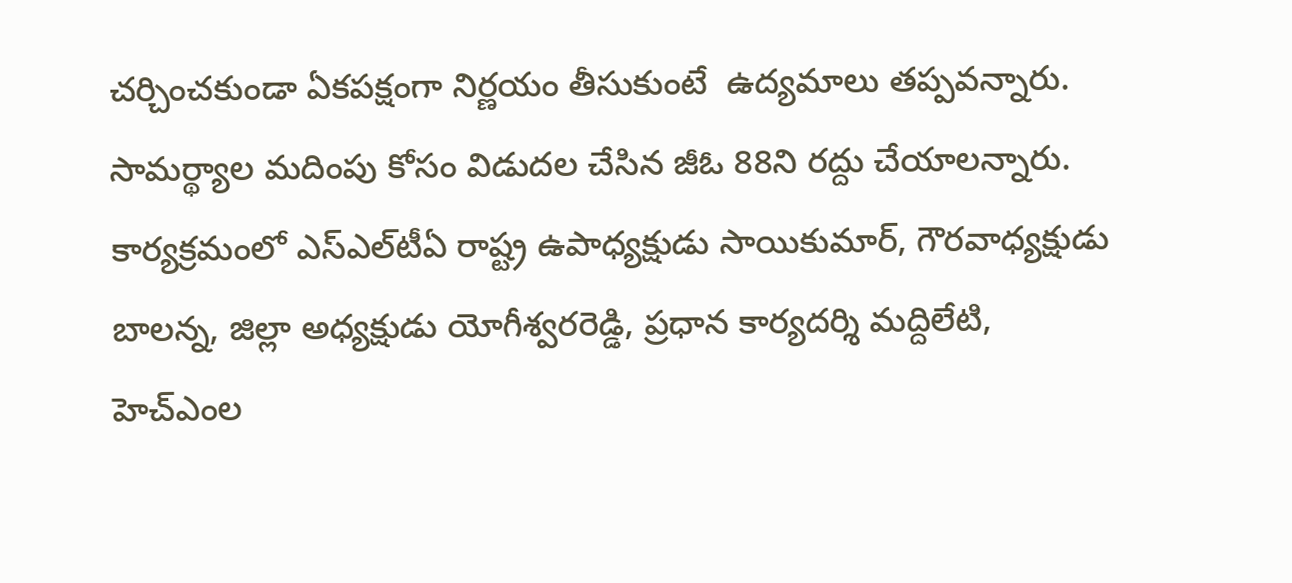చర్చించకుండా ఏకపక్షంగా నిర్ణయం తీసుకుంటే  ఉద్యమాలు తప్పవన్నారు.  సామర్థ్యాల మదింపు కోసం విడుదల చేసిన జీఓ 88ని రద్దు చేయాలన్నారు. కార్యక్రమంలో ఎస్‌ఎల్‌టీఏ రాష్ట్ర ఉపాధ్యక్షుడు సాయికుమార్, గౌరవాధ్యక్షుడు బాలన్న, జిల్లా అధ్యక్షుడు యోగీశ్వరరెడ్డి, ప్రధాన కార్యదర్శి మద్దిలేటి,  హెచ్‌ఎంల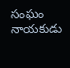సంఘం నాయకుడు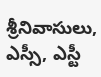శ్రీనివాసులు, ఎస్సీ, ఎస్టీ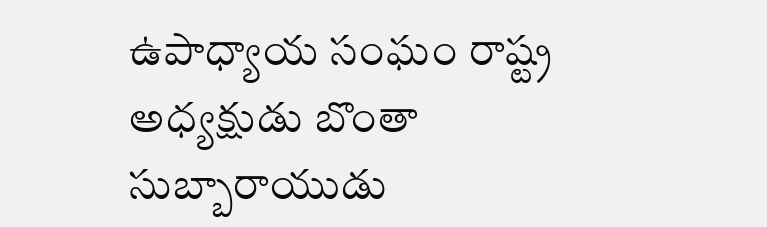ఉపాధ్యాయ సంఘం రాష్ట్ర అధ్యక్షుడు బొంతా సుబ్బారాయుడు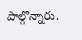పాల్గొన్నారు.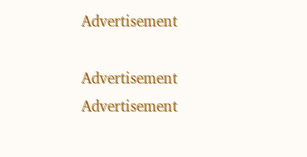Advertisement

Advertisement
Advertisement